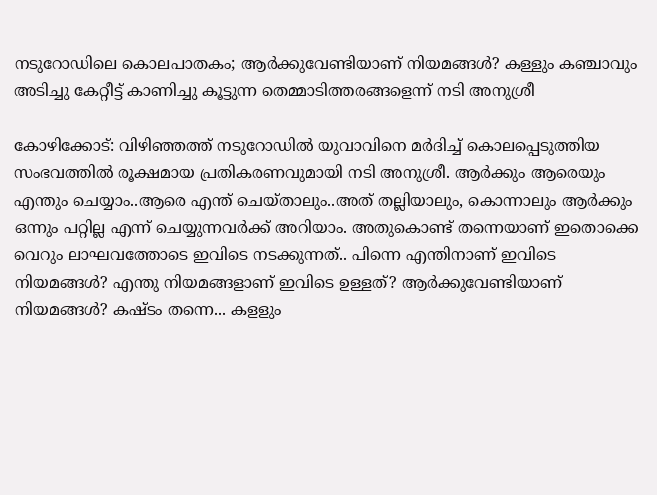നടുറോഡിലെ കൊലപാതകം; ആർക്കുവേണ്ടിയാണ് നിയമങ്ങൾ? കള്ളും കഞ്ചാവും അടിച്ചു കേറ്റീട്ട് കാണിച്ചു കൂട്ടുന്ന തെമ്മാടിത്തരങ്ങളെന്ന് നടി അനുശ്രീ

കോഴിക്കോട്: വിഴിഞ്ഞത്ത് നടുറോഡിൽ യുവാവിനെ മർദിച്ച് കൊലപ്പെടുത്തിയ സംഭവത്തിൽ രൂക്ഷമായ പ്രതികരണവുമായി നടി അനുശ്രീ. ആർക്കും ആരെയും എന്തും ചെയ്യാം..ആരെ എന്ത് ചെയ്താലും..അത് തല്ലിയാലും, കൊന്നാലും ആർക്കും ഒന്നും പറ്റില്ല എന്ന് ചെയ്യുന്നവർക്ക് അറിയാം. അതുകൊണ്ട് തന്നെയാണ് ഇതൊക്കെ വെറും ലാഘവത്തോടെ ഇവിടെ നടക്കുന്നത്.. പിന്നെ എന്തിനാണ് ഇവിടെ നിയമങ്ങൾ? എന്തു നിയമങ്ങളാണ് ഇവിടെ ഉള്ളത്? ആർക്കുവേണ്ടിയാണ് നിയമങ്ങൾ? കഷ്ടം തന്നെ... കളളും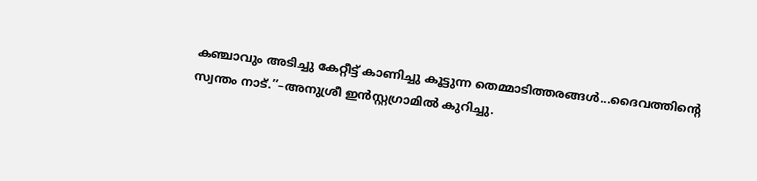കഞ്ചാവും അടിച്ചു കേറ്റീട്ട് കാണിച്ചു കൂട്ടുന്ന തെമ്മാടിത്തരങ്ങൾ...ദൈവത്തിന്റെ സ്വന്തം നാട്.’’–അനുശ്രീ ഇൻസ്റ്റഗ്രാമിൽ കുറിച്ചു.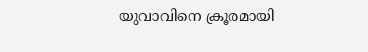യുവാവിനെ ക്രൂരമായി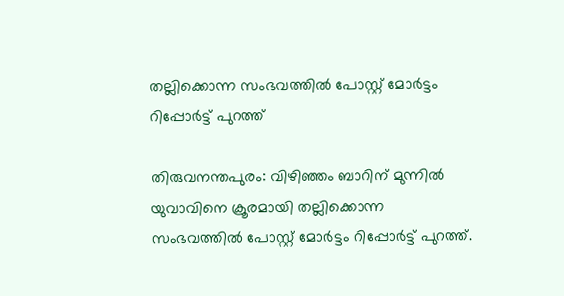തല്ലിക്കൊന്ന സംഭവത്തിൽ പോസ്റ്റ് മോര്‍ട്ടം റിപ്പോര്‍ട്ട് പുറത്ത്

തിരുവനന്തപുരം: വിഴിഞ്ഞം ബാറിന് മുന്നിൽ യുവാവിനെ ക്രൂരമായി തല്ലിക്കൊന്ന സംഭവത്തിൽ പോസ്റ്റ് മോര്‍ട്ടം റിപ്പോര്‍ട്ട് പുറത്ത്.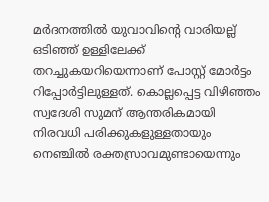മർദനത്തിൽ യുവാവിന്‍റെ വാരിയല്ല് ഒടി‌ഞ്ഞ് ഉള്ളിലേക്ക് തറച്ചുകയറിയെന്നാണ് പോസ്റ്റ് മോര്‍ട്ടം റിപ്പോർട്ടിലുള്ളത്. കൊല്ലപ്പെട്ട വിഴിഞ്ഞം സ്വദേശി സുമന് ആന്തരികമായി നിരവധി പരിക്കുകളുള്ളതായും നെഞ്ചിൽ രക്തസ്രാവമുണ്ടായെന്നും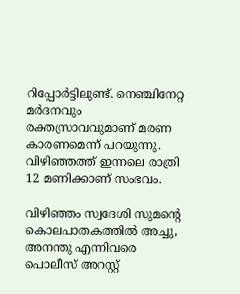റിപ്പോര്‍ട്ടിലുണ്ട്. നെഞ്ചിനേറ്റ മർദനവും രക്തസ്രാവവുമാണ് മരണ കാരണമെന്ന് പറയുന്നു. വിഴിഞ്ഞത്ത് ഇന്നലെ രാത്രി 12 മണിക്കാണ് സംഭവം.

വിഴിഞ്ഞം സ്വദേശി സുമന്‍റെ കൊലപാതകത്തിൽ അച്ചു, അനന്തു എന്നിവരെ പൊലീസ് അറസ്റ്റ്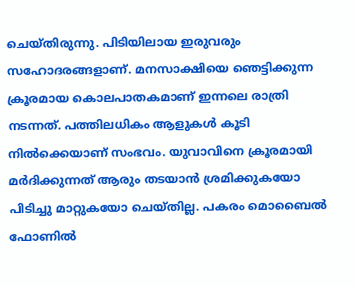ചെയ്തിരുന്നു. പിടിയിലായ ഇരുവരും സഹോദരങ്ങളാണ്. മനസാക്ഷിയെ ഞെട്ടിക്കുന്ന ക്രൂരമായ കൊലപാതകമാണ് ഇന്നലെ രാത്രി നടന്നത്. പത്തിലധികം ആളുകള്‍ കൂടി നിൽക്കെയാണ് സംഭവം. യുവാവിനെ ക്രൂരമായി മര്‍ദിക്കുന്നത് ആരും തടയാൻ ശ്രമിക്കുകയോ പിടിച്ചു മാറ്റുകയോ ചെയ്തില്ല. പകരം മൊബൈൽ ഫോണിൽ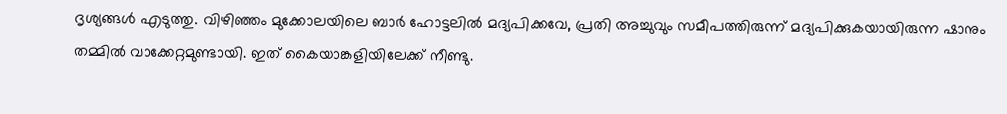ദൃശ്യങ്ങള്‍ എടുത്തു. വിഴിഞ്ഞം മുക്കോലയിലെ ബാര്‍ ഹോട്ടലിൽ മദ്യപിക്കവേ, പ്രതി അച്ചുവും സമീപത്തിരുന്ന് മദ്യപിക്കുകയായിരുന്ന ഷാനും തമ്മിൽ വാക്കേറ്റമുണ്ടായി. ഇത് കൈയാങ്കളിയിലേക്ക് നീണ്ടു.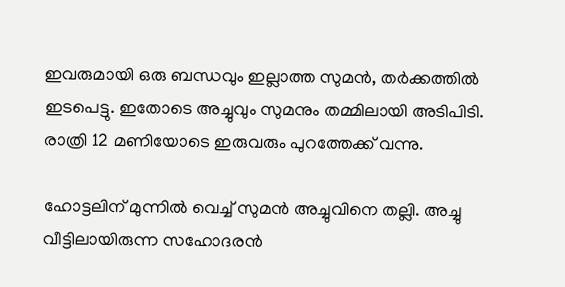ഇവരുമായി ഒരു ബന്ധവും ഇല്ലാത്ത സുമൻ, തര്‍ക്കത്തിൽ ഇടപെട്ടു. ഇതോടെ അച്ചുവും സുമനും തമ്മിലായി അടിപിടി. രാത്രി 12 മണിയോടെ ഇരുവരും പുറത്തേക്ക് വന്നു.

ഹോട്ടലിന് മുന്നിൽ വെച്ച് സുമൻ അച്ചുവിനെ തല്ലി. അച്ചു വീട്ടിലായിരുന്ന സഹോദരൻ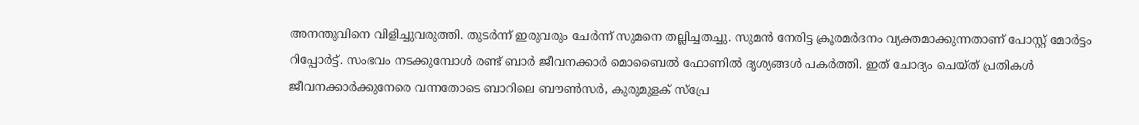അനന്തുവിനെ വിളിച്ചുവരുത്തി. തുടര്‍ന്ന് ഇരുവരും ചേര്‍ന്ന് സുമനെ തല്ലിച്ചതച്ചു. സുമൻ നേരിട്ട ക്രൂരമർദനം വ്യക്തമാക്കുന്നതാണ് പോസ്റ്റ് മോര്‍ട്ടം റിപ്പോർട്ട്. സംഭവം നടക്കുമ്പോള്‍ രണ്ട് ബാര്‍ ജീവനക്കാര്‍ മൊബൈൽ ഫോണിൽ ദൃശ്യങ്ങള്‍ പകര്‍ത്തി. ഇത് ചോദ്യം ചെയ്ത് പ്രതികള്‍ ജീവനക്കാര്‍ക്കുനേരെ വന്നതോടെ ബാറിലെ ബൗണ്‍സര്‍, കുരുമുളക് സ്പ്രേ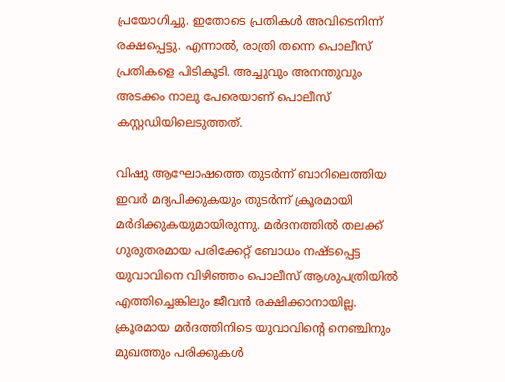പ്രയോഗിച്ചു. ഇതോടെ പ്രതികള്‍ അവിടെനിന്ന് രക്ഷപ്പെട്ടു. എന്നാൽ, രാത്രി തന്നെ പൊലീസ് പ്രതികളെ പിടികൂടി. അച്ചുവും അനന്തുവും അടക്കം നാലു പേരെയാണ് പൊലീസ് കസ്റ്റഡിയിലെടുത്തത്.

വിഷു ആഘോഷത്തെ തുടർന്ന് ബാറിലെത്തിയ ഇവർ മദ്യപിക്കുകയും തുടർന്ന് ക്രൂരമായി മർദിക്കുകയുമായിരുന്നു. മർദനത്തിൽ തലക്ക് ഗുരുതരമായ പരിക്കേറ്റ് ബോധം നഷ്ടപ്പെട്ട യുവാവിനെ വിഴിഞ്ഞം പൊലീസ് ആശുപത്രിയിൽ എത്തിച്ചെങ്കിലും ജീവൻ രക്ഷിക്കാനായില്ല. ക്രൂരമായ മർദത്തിനിടെ യുവാവിന്‍റെ നെഞ്ചിനും മുഖത്തും പരിക്കുകൾ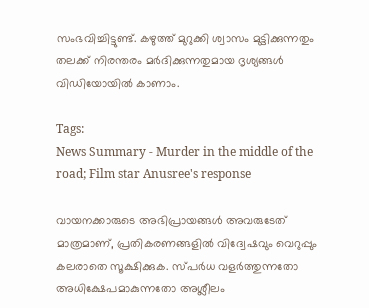സംഭവിച്ചിട്ടുണ്ട്. കഴുത്ത് മുറുക്കി ശ്വാസം മുട്ടിക്കുന്നതും തലക്ക് നിരന്തരം മർദിക്കുന്നതുമായ ദൃശ്യങ്ങൾ വിഡിയോയിൽ കാണാം.

Tags:
News Summary - Murder in the middle of the road; Film star Anusree's response

വായനക്കാരുടെ അഭിപ്രായങ്ങള്‍ അവരുടേത് മാത്രമാണ്, പ്രതികരണങ്ങളിൽ വിദ്വേഷവും വെറുപ്പും കലരാതെ സൂക്ഷിക്കുക. സ്പർധ വളർത്തുന്നതോ അധിക്ഷേപമാകുന്നതോ അശ്ലീലം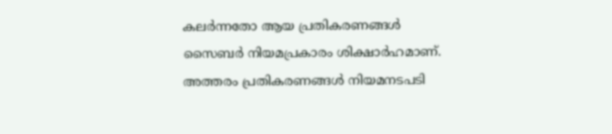കലർന്നതോ ആയ പ്രതികരണങ്ങൾ സൈബർ നിയമപ്രകാരം ശിക്ഷാർഹമാണ്. അത്തരം പ്രതികരണങ്ങൾ നിയമനടപടി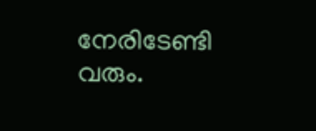നേരിടേണ്ടി വരും.